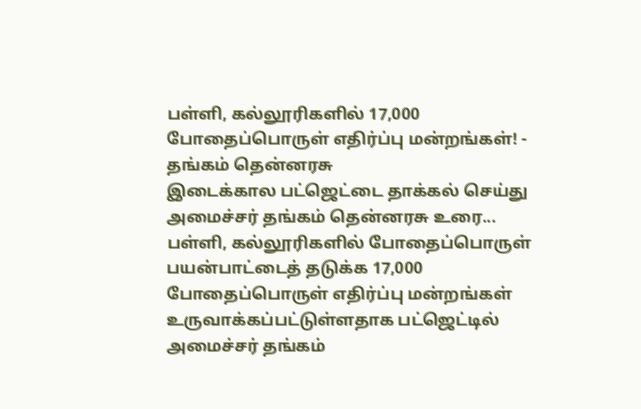பள்ளி, கல்லூரிகளில் 17,000 போதைப்பொருள் எதிர்ப்பு மன்றங்கள்! - தங்கம் தென்னரசு
இடைக்கால பட்ஜெட்டை தாக்கல் செய்து அமைச்சர் தங்கம் தென்னரசு உரை...
பள்ளி, கல்லூரிகளில் போதைப்பொருள் பயன்பாட்டைத் தடுக்க 17,000 போதைப்பொருள் எதிர்ப்பு மன்றங்கள் உருவாக்கப்பட்டுள்ளதாக பட்ஜெட்டில் அமைச்சர் தங்கம்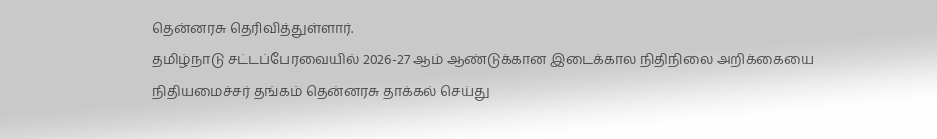தென்னரசு தெரிவித்துள்ளார்.
தமிழ்நாடு சட்டப்பேரவையில் 2026-27 ஆம் ஆண்டுக்கான இடைக்கால நிதிநிலை அறிக்கையை நிதியமைச்சர் தங்கம் தென்னரசு தாக்கல் செய்து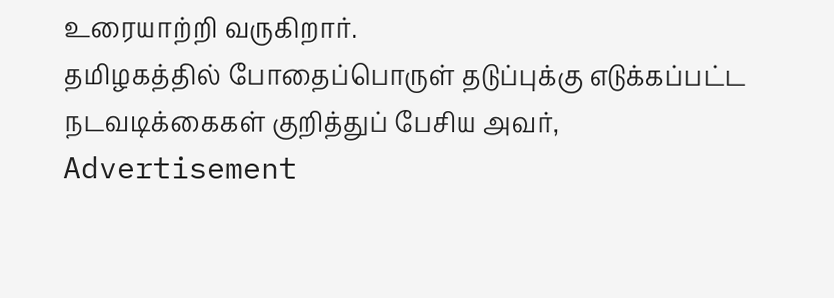உரையாற்றி வருகிறார்.
தமிழகத்தில் போதைப்பொருள் தடுப்புக்கு எடுக்கப்பட்ட நடவடிக்கைகள் குறித்துப் பேசிய அவர்,
Advertisement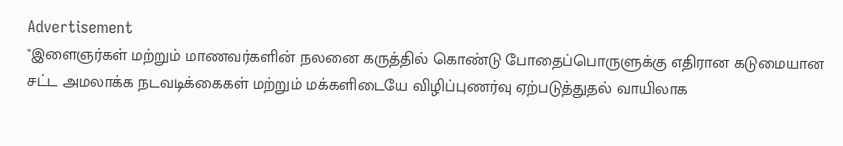Advertisement
"இளைஞர்கள் மற்றும் மாணவர்களின் நலனை கருத்தில் கொண்டு போதைப்பொருளுக்கு எதிரான கடுமையான சட்ட அமலாக்க நடவடிக்கைகள் மற்றும் மக்களிடையே விழிப்புணர்வு ஏற்படுத்துதல் வாயிலாக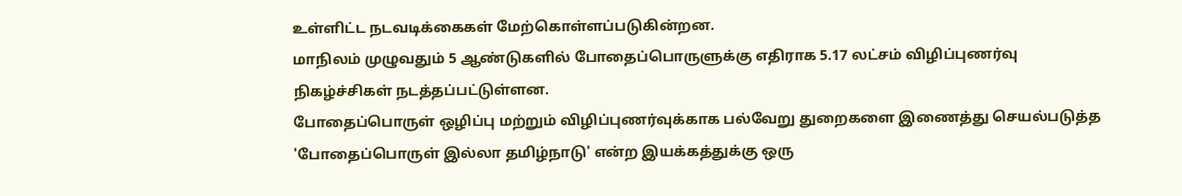உள்ளிட்ட நடவடிக்கைகள் மேற்கொள்ளப்படுகின்றன.
மாநிலம் முழுவதும் 5 ஆண்டுகளில் போதைப்பொருளுக்கு எதிராக 5.17 லட்சம் விழிப்புணர்வு நிகழ்ச்சிகள் நடத்தப்பட்டுள்ளன.
போதைப்பொருள் ஒழிப்பு மற்றும் விழிப்புணர்வுக்காக பல்வேறு துறைகளை இணைத்து செயல்படுத்த 'போதைப்பொருள் இல்லா தமிழ்நாடு' என்ற இயக்கத்துக்கு ஒரு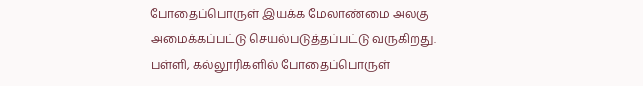போதைப்பொருள் இயக்க மேலாண்மை அலகு அமைக்கப்பட்டு செயல்படுத்தப்பட்டு வருகிறது.
பள்ளி, கல்லூரிகளில் போதைப்பொருள்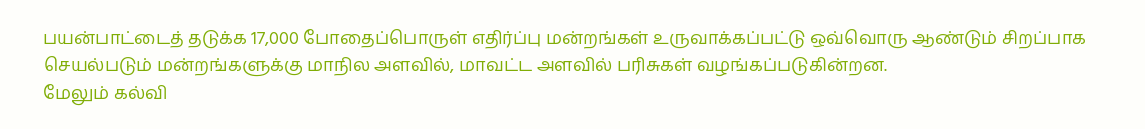பயன்பாட்டைத் தடுக்க 17,000 போதைப்பொருள் எதிர்ப்பு மன்றங்கள் உருவாக்கப்பட்டு ஒவ்வொரு ஆண்டும் சிறப்பாக செயல்படும் மன்றங்களுக்கு மாநில அளவில், மாவட்ட அளவில் பரிசுகள் வழங்கப்படுகின்றன.
மேலும் கல்வி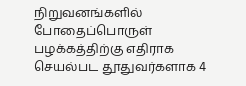நிறுவனங்களில் போதைப்பொருள் பழக்கத்திற்கு எதிராக செயல்பட தூதுவர்களாக 4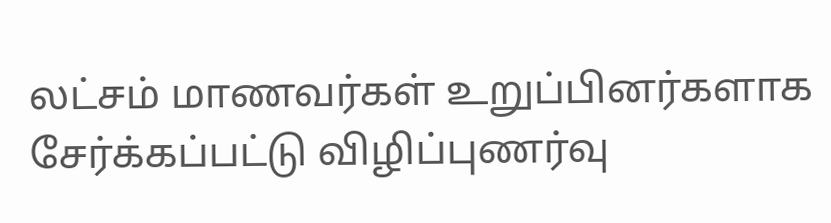லட்சம் மாணவர்கள் உறுப்பினர்களாக சேர்க்கப்பட்டு விழிப்புணர்வு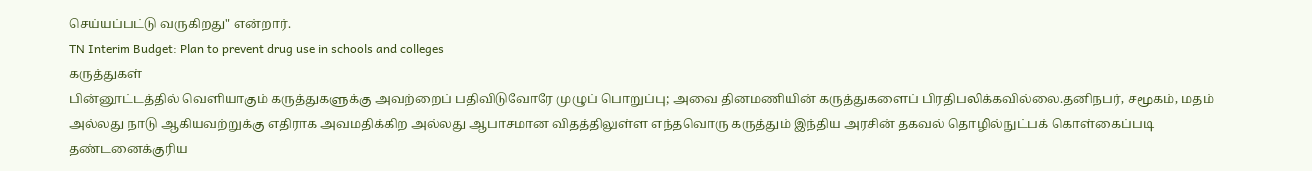செய்யப்பட்டு வருகிறது" என்றார்.
TN Interim Budget: Plan to prevent drug use in schools and colleges
கருத்துகள்
பின்னூட்டத்தில் வெளியாகும் கருத்துகளுக்கு அவற்றைப் பதிவிடுவோரே முழுப் பொறுப்பு; அவை தினமணியின் கருத்துகளைப் பிரதிபலிக்கவில்லை.தனிநபர், சமூகம், மதம் அல்லது நாடு ஆகியவற்றுக்கு எதிராக அவமதிக்கிற அல்லது ஆபாசமான விதத்திலுள்ள எந்தவொரு கருத்தும் இந்திய அரசின் தகவல் தொழில்நுட்பக் கொள்கைப்படி தண்டனைக்குரிய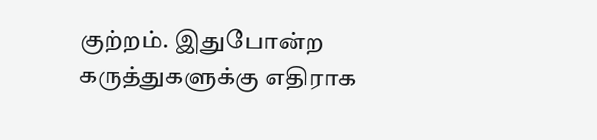குற்றம். இதுபோன்ற கருத்துகளுக்கு எதிராக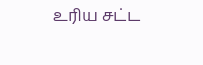உரிய சட்ட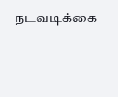நடவடிக்கை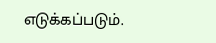எடுக்கப்படும்.